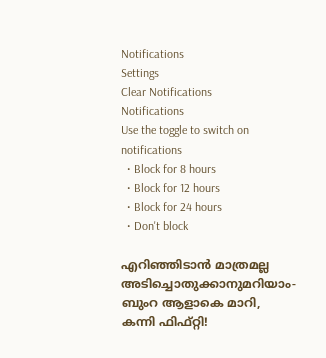Notifications
Settings
Clear Notifications
Notifications
Use the toggle to switch on notifications
  • Block for 8 hours
  • Block for 12 hours
  • Block for 24 hours
  • Don't block

എറിഞ്ഞിടാന്‍ മാത്രമല്ല അടിച്ചൊതുക്കാനുമറിയാം- ബുംറ ആളാകെ മാറി, കന്നി ഫിഫ്റ്റി!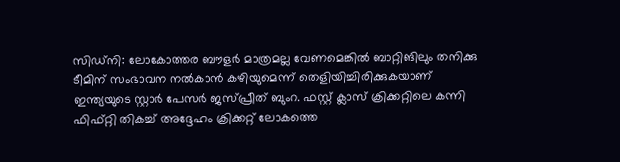സിഡ്‌നി: ലോകോത്തര ബൗളര്‍ മാത്രമല്ല വേണമെങ്കില്‍ ബാറ്റിങിലും തനിക്കു ടീമിന് സംഭാവന നല്‍കാന്‍ കഴിയുമെന്ന് തെളിയിച്ചിരിക്കുകയാണ് ഇന്ത്യയുടെ സ്റ്റാര്‍ പേസര്‍ ജസ്പ്രീത് ബുംറ. ഫസ്റ്റ് ക്ലാസ് ക്രിക്കറ്റിലെ കന്നി ഫിഫ്റ്റി തികച്ച് അദ്ദേഹം ക്രിക്കറ്റ് ലോകത്തെ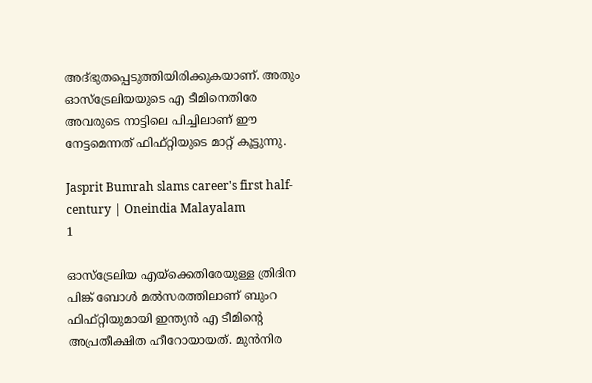അദ്ഭുതപ്പെടുത്തിയിരിക്കുകയാണ്. അതും ഓസ്‌ട്രേലിയയുടെ എ ടീമിനെതിരേ അവരുടെ നാട്ടിലെ പിച്ചിലാണ് ഈ നേട്ടമെന്നത് ഫിഫ്റ്റിയുടെ മാറ്റ് കൂട്ടുന്നു.

Jasprit Bumrah slams career's first half-century | Oneindia Malayalam
1

ഓസ്‌ട്രേലിയ എയ്‌ക്കെതിരേയുള്ള ത്രിദിന പിങ്ക് ബോള്‍ മല്‍സരത്തിലാണ് ബുംറ ഫിഫ്റ്റിയുമായി ഇന്ത്യന്‍ എ ടീമിന്റെ അപ്രതീക്ഷിത ഹീറോയായത്. മുന്‍നിര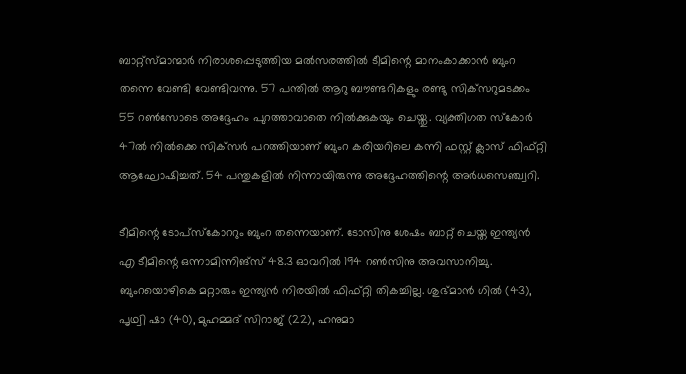ബാറ്റ്‌സ്മാന്മാര്‍ നിരാശപ്പെടുത്തിയ മല്‍സരത്തില്‍ ടീമിന്റെ മാനംകാക്കാന്‍ ബുംറ തന്നെ വേണ്ടി വേണ്ടിവന്നു. 57 പന്തില്‍ ആറു ബൗണ്ടറികളും രണ്ടു സിക്‌സറുമടക്കം 55 റണ്‍സോടെ അദ്ദേഹം പുറത്താവാതെ നില്‍ക്കുകയും ചെയ്തു. വ്യക്തിഗത സ്‌കോര്‍ 47ല്‍ നില്‍ക്കെ സിക്‌സര്‍ പറത്തിയാണ് ബുംറ കരിയറിലെ കന്നി ഫസ്റ്റ് ക്ലാസ് ഫിഫ്റ്റി ആഘോഷിച്ചത്. 54 പന്തുകളില്‍ നിന്നായിരുന്നു അദ്ദേഹത്തിന്റെ അര്‍ധസെഞ്ച്വറി.

ടീമിന്റെ ടോപ്‌സ്‌കോററും ബുംറ തന്നെയാണ്. ടോസിനു ശേഷം ബാറ്റ് ചെയ്ത ഇന്ത്യന്‍ എ ടീമിന്റെ ഒന്നാമിന്നിങ്‌സ് 48.3 ഓവറില്‍ 194 റണ്‍സിനു അവസാനിച്ചു. ബുംറയൊഴികെ മറ്റാരും ഇന്ത്യന്‍ നിരയില്‍ ഫിഫ്റ്റി തികച്ചില്ല. ശുഭ്മാന്‍ ഗില്‍ (43), പൃഥ്വി ഷാ (40), മുഹമ്മദ് സിറാജ് (22), ഹനുമാ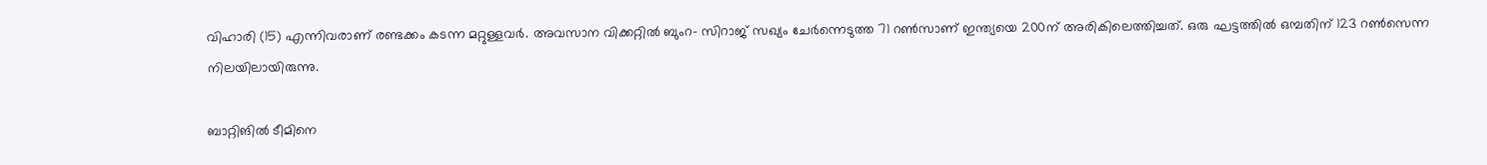വിഹാരി (15) എന്നിവരാണ് രണ്ടക്കം കടന്ന മറ്റുള്ളവര്‍. അവസാന വിക്കറ്റില്‍ ബുംറ- സിറാജ് സഖ്യം ചേര്‍ന്നെടുത്ത 71 റണ്‍സാണ് ഇന്ത്യയെ 200ന് അരികിലെത്തിച്ചത്. ഒരു ഘട്ടത്തില്‍ ഒമ്പതിന് 123 റണ്‍സെന്ന നിലയിലായിരുന്നു.

ബാറ്റിങില്‍ ടീമിനെ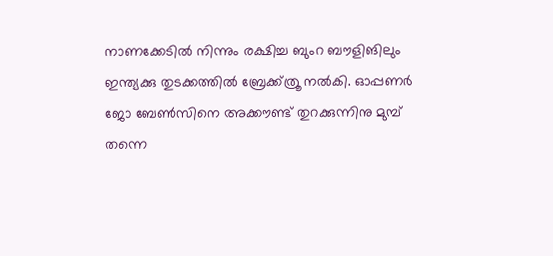നാണക്കേടില്‍ നിന്നും രക്ഷിച്ച ബുംറ ബൗളിങിലും ഇന്ത്യക്കു തുടക്കത്തില്‍ ബ്രേക്ക്ത്രൂ നല്‍കി. ഓപ്പണര്‍ ജോ ബേണ്‍സിനെ അക്കൗണ്ട് തുറക്കുന്നിനു മുമ്പ് തന്നെ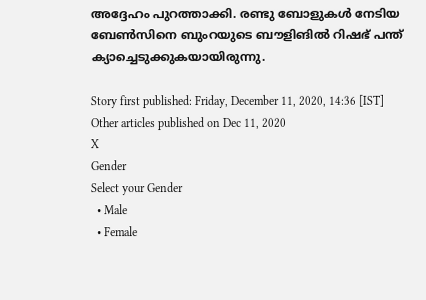അദ്ദേഹം പുറത്താക്കി. രണ്ടു ബോളുകള്‍ നേടിയ ബേണ്‍സിനെ ബുംറയുടെ ബൗളിങില്‍ റിഷഭ് പന്ത് ക്യാച്ചെടുക്കുകയായിരുന്നു.

Story first published: Friday, December 11, 2020, 14:36 [IST]
Other articles published on Dec 11, 2020
X
Gender
Select your Gender
  • Male
  • Female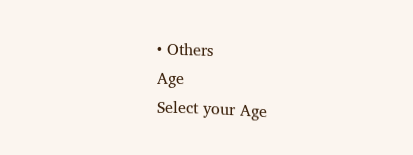• Others
Age
Select your Age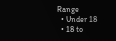Range
  • Under 18
  • 18 to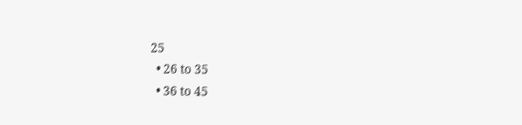25
  • 26 to 35
  • 36 to 45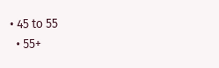• 45 to 55
  • 55+